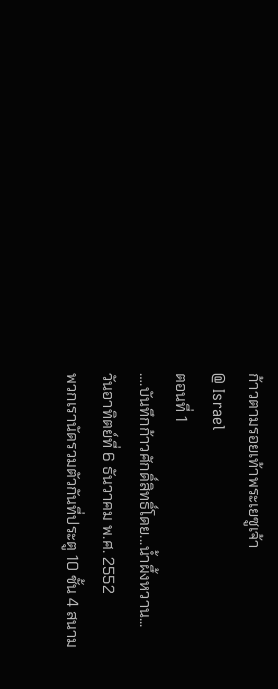ก้าวตามรอยเท้าพระเยซูเจ้า
@ Israel
ตอนที่ 1
….บันทึกก้าวศักดิ์สิทธิ์โดย...น้ำผึ้งหวาน...
วันอาทิตย์ที่ 6 ธันวาคม พ.ศ. 2552
พวกเรานัดรวมตัวกันที่ประตู 10 ชั้น 4 สนาม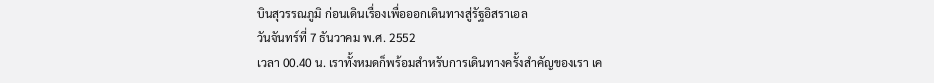บินสุวรรณภูมิ ก่อนเดินเรื่องเพื่อออกเดินทางสู่รัฐอิสราเอล
วันจันทร์ที่ 7 ธันวาคม พ.ศ. 2552
เวลา 00.40 น. เราทั้งหมดก็พร้อมสำหรับการเดินทางครั้งสำคัญของเรา เค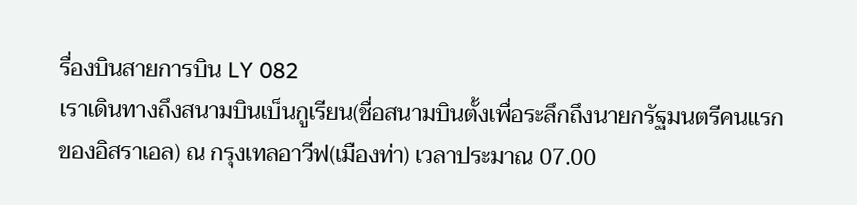รื่องบินสายการบิน LY 082
เราเดินทางถึงสนามบินเบ็นกูเรียน(ชื่อสนามบินตั้งเพื่อระลึกถึงนายกรัฐมนตรีคนแรกของอิสราเอล) ณ กรุงเทลอาวีฟ(เมืองท่า) เวลาประมาณ 07.00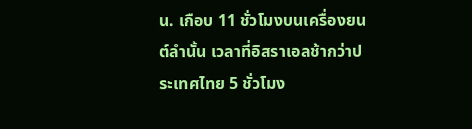น. เกือบ 11 ชั่วโมงบนเครื่องยนต์ลำนั้น เวลาที่อิสราเอลช้ากว่าประเทศไทย 5 ชั่วโมง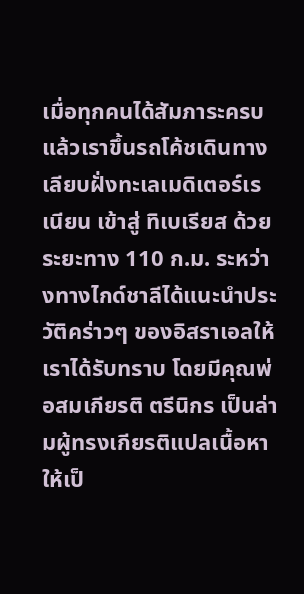เมื่อทุกคนได้สัมภาระครบแล้วเราขึ้นรถโค้ชเดินทางเลียบฝั่งทะเลเมดิเตอร์เรเนียน เข้าสู่ ทิเบเรียส ด้วยระยะทาง 110 ก.ม. ระหว่างทางไกด์ชาลีได้แนะนำประวัติคร่าวๆ ของอิสราเอลให้เราได้รับทราบ โดยมีคุณพ่อสมเกียรติ ตรีนิกร เป็นล่ามผู้ทรงเกียรติแปลเนื้อหาให้เป็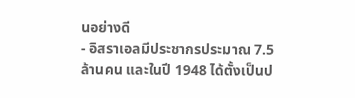นอย่างดี
- อิสราเอลมีประชากรประมาณ 7.5 ล้านคน และในปี 1948 ได้ตั้งเป็นป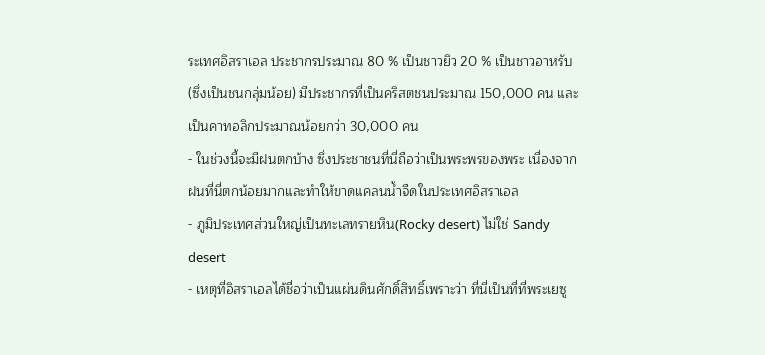ระเทศอิสราเอล ประชากรประมาณ 80 % เป็นชาวยิว 20 % เป็นชาวอาหรับ (ซึ่งเป็นชนกลุ่มน้อย) มีประชากรที่เป็นคริสตชนประมาณ 150,000 คน และเป็นคาทอลิกประมาณน้อยกว่า 30,000 คน
- ในช่วงนี้จะมีฝนตกบ้าง ซึ่งประชาชนที่นี่ถือว่าเป็นพระพรของพระ เนื่องจากฝนที่นี่ตกน้อยมากและทำให้ขาดแคลนน้ำจืดในประเทศอิสราเอล
- ภูมิประเทศส่วนใหญ่เป็นทะเลทรายหิน(Rocky desert) ไม่ใช่ Sandy desert
- เหตุที่อิสราเอลได้ชื่อว่าเป็นแผ่นดินศักดิ์สิทธิ์เพราะว่า ที่นี่เป็นที่ที่พระเยซู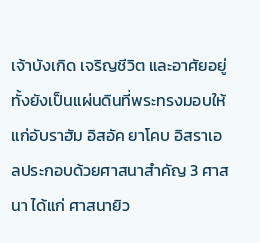เจ้าบังเกิด เจริญชีวิต และอาศัยอยู่ ทั้งยังเป็นแผ่นดินที่พระทรงมอบให้แก่อับราฮัม อิสอัค ยาโคบ อิสราเอลประกอบด้วยศาสนาสำคัญ 3 ศาสนา ได้แก่ ศาสนายิว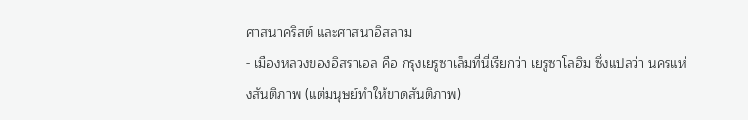ศาสนาคริสต์ และศาสนาอิสลาม
- เมืองหลวงของอิสราเอล คือ กรุงเยรูซาเล็มที่นี่เรียกว่า เยรูซาโลฮิม ซึ่งแปลว่า นครแห่งสันติภาพ (แต่มนุษย์ทำให้ขาดสันติภาพ)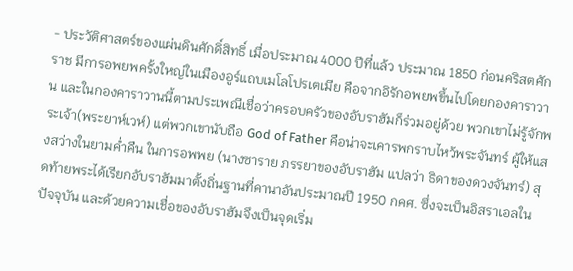- ประวัติศาสตร์ของแผ่นดินศักดิ์สิทธิ์ เมื่อประมาณ 4000 ปีที่แล้ว ประมาณ 1850 ก่อนคริสตศักราช มีการอพยพครั้งใหญ่ในเมืองอูร์แถบเมโลโปรเตเมีย คือจากอิรักอพยพขึ้นไปโดยกองคาราวาน และในกองคาราวานนี้ตามประเพณีเชื่อว่าครอบครัวของอับราฮัมก็ร่วมอยู่ด้วย พวกเขาไม่รู้จักพระเจ้า(พระยาห์เวห์) แต่พวกเขานับถือ God of Father คือน่าจะเคารพกราบไหว้พระจันทร์ ผู้ให้แสงสว่างในยามค่ำคืน ในการอพพย (นางซาราย ภรรยาของอับราฮัม แปลว่า ธิดาของดวงจันทร์) สุดท้ายพระได้เรียกอับราฮัมมาตั้งถิ่นฐานที่คานาอันประมาณปี 1950 กคศ. ซึ่งจะเป็นอิสราเอลในปัจจุบัน และด้วยความเชื่อของอับราฮัมจึงเป็นจุดเริ่ม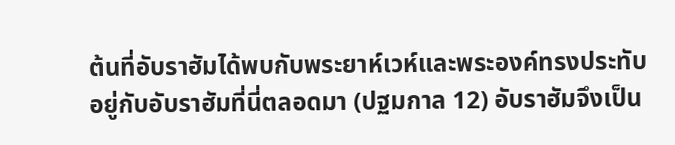ต้นที่อับราฮัมได้พบกับพระยาห์เวห์และพระองค์ทรงประทับอยู่กับอับราฮัมที่นี่ตลอดมา (ปฐมกาล 12) อับราฮัมจึงเป็น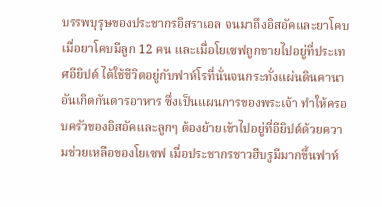บรรพบุรุษของประชากรอิสราเอล จนมาถึงอิสอัคและยาโคบ เมื่อยาโคบมีลูก 12 คน และเมื่อโยเซฟถูกขายไปอยู่ที่ประเทศอียิปต์ ได้ใช้ชีวิตอยู่กับฟาห์โรที่นั่นจนกระทั่งแผ่นดินคานาอันเกิดกันดารอาหาร ซึ่งเป็นแผนการของพระเจ้า ทำให้ครอบครัวของอิสอัคและลูกๆ ต้องย้ายเข้าไปอยู่ที่อียิปต์ด้วยความช่วยเหลือของโยเซฟ เมื่อประชากรชาวฮีบรูมีมากขึ้นฟาห์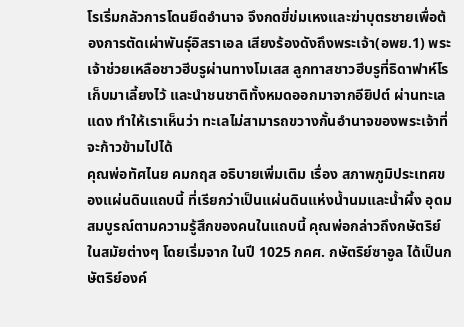โรเริ่มกลัวการโดนยึดอำนาจ จึงกดขี่ข่มเหงและฆ่าบุตรชายเพื่อต้องการตัดเผ่าพันธุ์อิสราเอล เสียงร้องดังถึงพระเจ้า(อพย.1) พระเจ้าช่วยเหลือชาวฮีบรูผ่านทางโมเสส ลูกทาสชาวฮีบรูที่ธิดาฟาห์โรเก็บมาเลี้ยงไว้ และนำชนชาติทั้งหมดออกมาจากอียิปต์ ผ่านทะเลแดง ทำให้เราเห็นว่า ทะเลไม่สามารถขวางกั้นอำนาจของพระเจ้าที่จะก้าวข้ามไปได้
คุณพ่อทัศไนย คมกฤส อธิบายเพิ่มเติม เรื่อง สภาพภูมิประเทศของแผ่นดินแถบนี้ ที่เรียกว่าเป็นแผ่นดินแห่งน้ำนมและน้ำผึ้ง อุดมสมบูรณ์ตามความรู้สึกของคนในแถบนี้ คุณพ่อกล่าวถึงกษัตริย์ในสมัยต่างๆ โดยเริ่มจาก ในปี 1025 กคศ. กษัตริย์ซาอูล ได้เป็นกษัตริย์องค์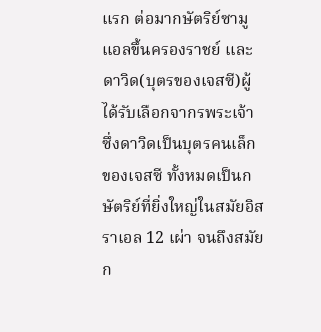แรก ต่อมากษัตริย์ซามูแอลขึ้นครองราชย์ และดาวิด(บุตรของเจสซี)ผู้ได้รับเลือกจากรพระเจ้า ซึ่งดาวิดเป็นบุตรคนเล็กของเจสซี ทั้งหมดเป็นกษัตริย์ที่ยิ่งใหญ่ในสมัยอิสราเอล 12 เผ่า จนถึงสมัยก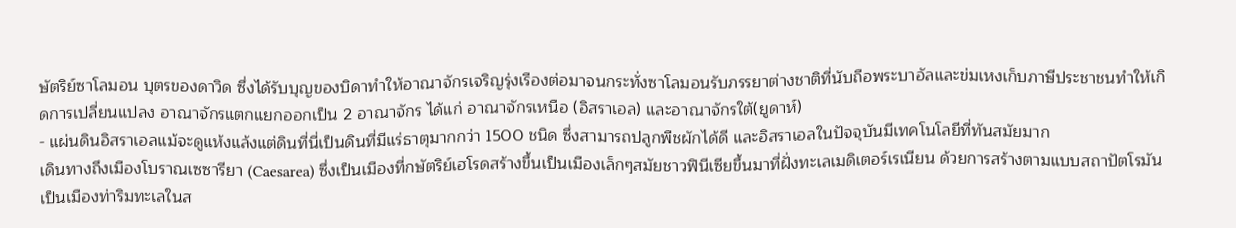ษัตริย์ซาโลมอน บุตรของดาวิด ซึ่งได้รับบุญของบิดาทำให้อาณาจักรเจริญรุ่งเรืองต่อมาจนกระทั่งซาโลมอนรับภรรยาต่างชาติที่นับถือพระบาอัลและข่มเหงเก็บภาษีประชาชนทำให้เกิดการเปลี่ยนแปลง อาณาจักรแตกแยกออกเป็น 2 อาณาจักร ได้แก่ อาณาจักรเหนือ (อิสราเอล) และอาณาจักรใต้(ยูดาห์)
- แผ่นดินอิสราเอลแม้จะดูแห้งแล้งแต่ดินที่นี่เป็นดินที่มีแร่ธาตุมากกว่า 1500 ชนิด ซึ่งสามารถปลูกพืชผักได้ดี และอิสราเอลในปัจจุบันมีเทคโนโลยีที่ทันสมัยมาก
เดินทางถึงเมืองโบราณเซซารียา (Caesarea) ซึ่งเป็นเมืองที่กษัตริย์เฮโรดสร้างขึ้นเป็นเมืองเล็กๆสมัยชาวฟินีเซียขึ้นมาที่ฝั่งทะเลเมดิเตอร์เรเนียน ด้วยการสร้างตามแบบสถาปัตโรมัน เป็นเมืองท่าริมทะเลในส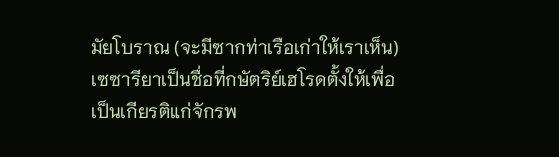มัยโบราณ (จะมีซากท่าเรือเก่าให้เราเห็น) เซซารียาเป็นชื่อที่กษัตริย์เฮโรดตั้งให้เพื่อเป็นเกียรติแก่จักรพ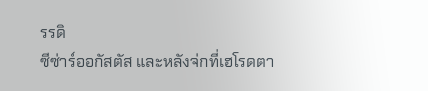รรดิ
ซีซ่าร์ออกัสตัส และหลังจ่กที่เฮโรดตา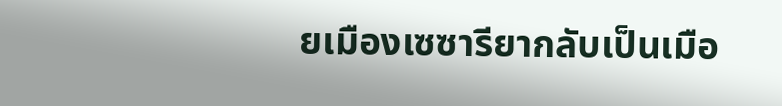ยเมืองเซซารียากลับเป็นเมือ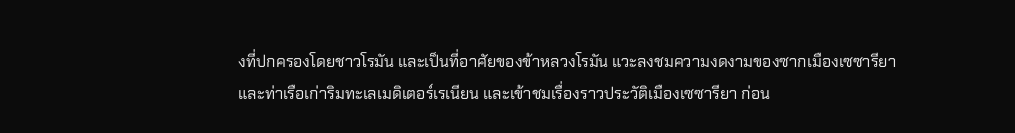งที่ปกครองโดยชาวโรมัน และเป็นที่อาศัยของข้าหลวงโรมัน แวะลงชมความงดงามของซากเมืองเซซารียา และท่าเรือเก่าริมทะเลเมดิเตอร์เรเนียน และเข้าชมเรื่องราวประวัติเมืองเซซารียา ก่อน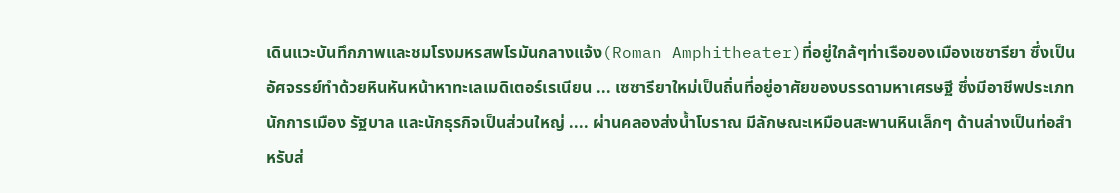เดินแวะบันทึกภาพและชมโรงมหรสพโรมันกลางแจ้ง(Roman Amphitheater)ที่อยู่ใกล้ๆท่าเรือของเมืองเซซารียา ซึ่งเป็นอัศจรรย์ทำด้วยหินหันหน้าหาทะเลเมดิเตอร์เรเนียน ... เซซารียาใหม่เป็นถิ่นที่อยู่อาศัยของบรรดามหาเศรษฐี ซึ่งมีอาชีพประเภทนักการเมือง รัฐบาล และนักธุรกิจเป็นส่วนใหญ่ .... ผ่านคลองส่งน้ำโบราณ มีลักษณะเหมือนสะพานหินเล็กๆ ด้านล่างเป็นท่อสำหรับส่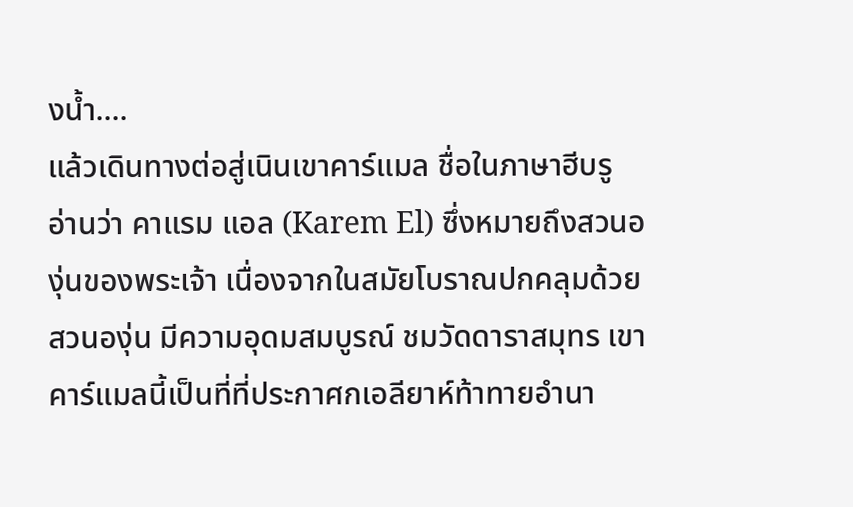งน้ำ....
แล้วเดินทางต่อสู่เนินเขาคาร์แมล ชื่อในภาษาฮีบรู อ่านว่า คาแรม แอล (Karem El) ซึ่งหมายถึงสวนองุ่นของพระเจ้า เนื่องจากในสมัยโบราณปกคลุมด้วยสวนองุ่น มีความอุดมสมบูรณ์ ชมวัดดาราสมุทร เขาคาร์แมลนี้เป็นที่ที่ประกาศกเอลียาห์ท้าทายอำนา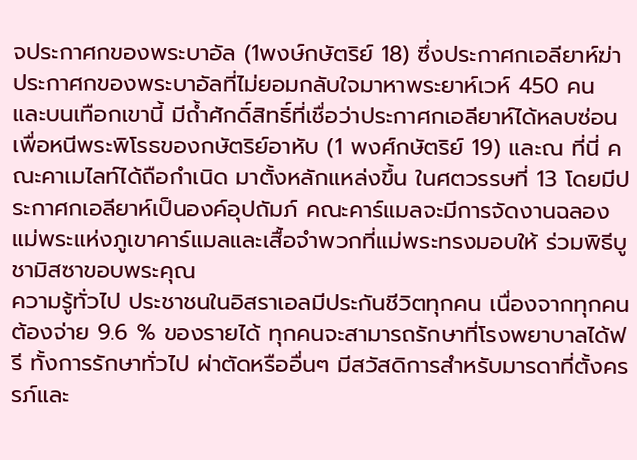จประกาศกของพระบาอัล (1พงษ์กษัตริย์ 18) ซึ่งประกาศกเอลียาห์ฆ่าประกาศกของพระบาอัลที่ไม่ยอมกลับใจมาหาพระยาห์เวห์ 450 คน และบนเทือกเขานี้ มีถ้ำศักดิ์สิทธิ์ที่เชื่อว่าประกาศกเอลียาห์ได้หลบซ่อนเพื่อหนีพระพิโรธของกษัตริย์อาหับ (1 พงศ์กษัตริย์ 19) และณ ที่นี่ คณะคาเมไลท์ได้ถือกำเนิด มาตั้งหลักแหล่งขึ้น ในศตวรรษที่ 13 โดยมีประกาศกเอลียาห์เป็นองค์อุปถัมภ์ คณะคาร์แมลจะมีการจัดงานฉลองแม่พระแห่งภูเขาคาร์แมลและเสื้อจำพวกที่แม่พระทรงมอบให้ ร่วมพิธีบูชามิสซาขอบพระคุณ
ความรู้ทั่วไป ประชาชนในอิสราเอลมีประกันชีวิตทุกคน เนื่องจากทุกคนต้องจ่าย 9.6 % ของรายได้ ทุกคนจะสามารถรักษาที่โรงพยาบาลได้ฟรี ทั้งการรักษาทั่วไป ผ่าตัดหรืออื่นๆ มีสวัสดิการสำหรับมารดาที่ตั้งครรภ์และ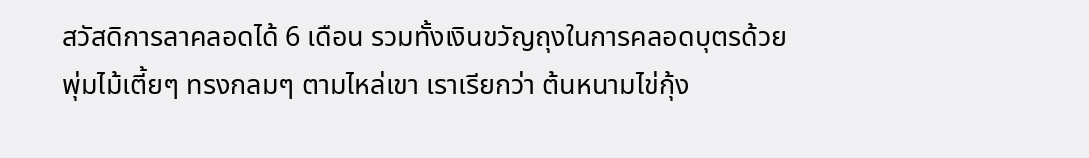สวัสดิการลาคลอดได้ 6 เดือน รวมทั้งเงินขวัญถุงในการคลอดบุตรด้วย
พุ่มไม้เตี้ยๆ ทรงกลมๆ ตามไหล่เขา เราเรียกว่า ต้นหนามไข่กุ้ง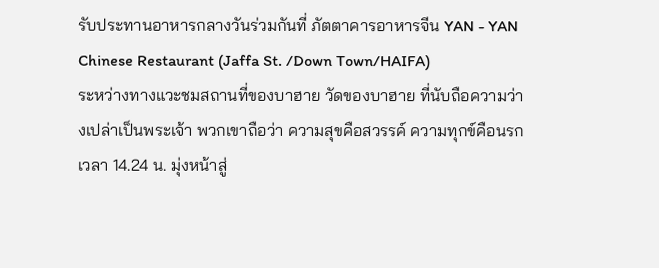รับประทานอาหารกลางวันร่วมกันที่ ภัตตาคารอาหารจีน YAN - YAN Chinese Restaurant (Jaffa St. /Down Town/HAIFA)
ระหว่างทางแวะชมสถานที่ของบาฮาย วัดของบาฮาย ที่นับถือความว่างเปล่าเป็นพระเจ้า พวกเขาถือว่า ความสุขคือสวรรค์ ความทุกข์คือนรก
เวลา 14.24 น. มุ่งหน้าสู่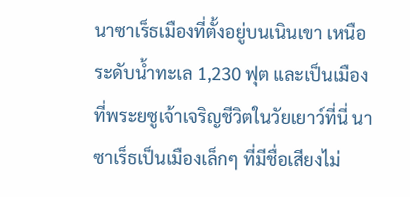นาซาเร็ธเมืองที่ตั้งอยู่บนเนินเขา เหนือระดับน้ำทะเล 1,230 ฟุต และเป็นเมืองที่พระยซูเจ้าเจริญชีวิตในวัยเยาว์ที่นี่ นาซาเร็ธเป็นเมืองเล็กๆ ที่มีชื่อเสียงไม่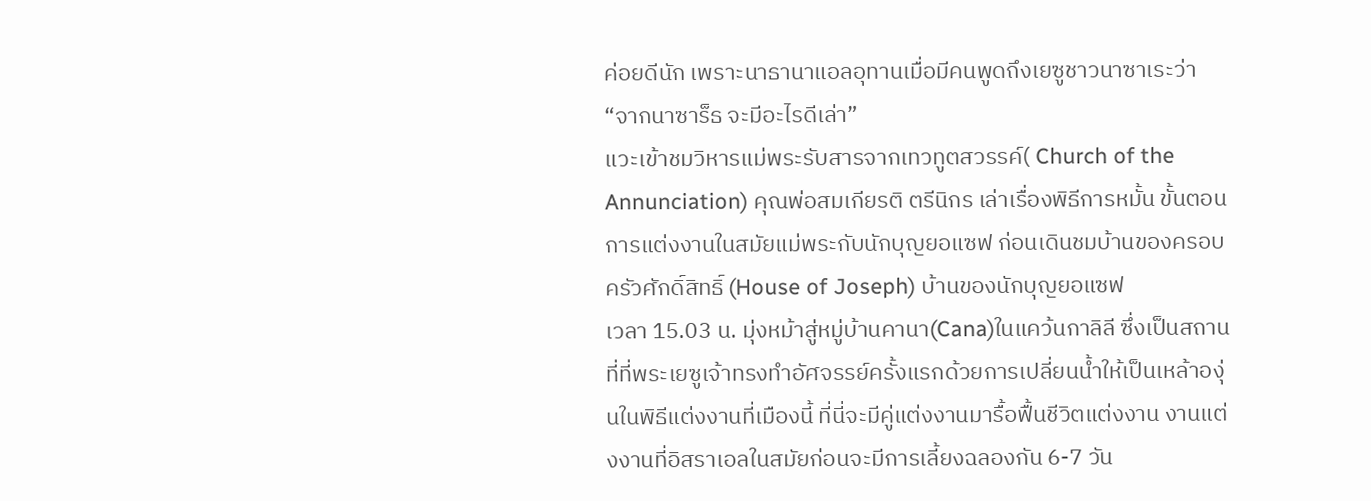ค่อยดีนัก เพราะนาธานาแอลอุทานเมื่อมีคนพูดถึงเยซูชาวนาซาเระว่า “จากนาซาร็ธ จะมีอะไรดีเล่า”
แวะเข้าชมวิหารแม่พระรับสารจากเทวทูตสวรรค์( Church of the Annunciation) คุณพ่อสมเกียรติ ตรีนิกร เล่าเรื่องพิธีการหมั้น ขั้นตอนการแต่งงานในสมัยแม่พระกับนักบุญยอแซฟ ก่อนเดินชมบ้านของครอบครัวศักดิ์สิทธิ์ (House of Joseph) บ้านของนักบุญยอแซฟ
เวลา 15.03 น. มุ่งหม้าสู่หมู่บ้านคานา(Cana)ในแคว้นกาลิลี ซึ่งเป็นสถานที่ที่พระเยซูเจ้าทรงทำอัศจรรย์ครั้งแรกด้วยการเปลี่ยนน้ำให้เป็นเหล้าองุ่นในพิธีแต่งงานที่เมืองนี้ ที่นี่จะมีคู่แต่งงานมารื้อฟื้นชีวิตแต่งงาน งานแต่งงานที่อิสราเอลในสมัยก่อนจะมีการเลี้ยงฉลองกัน 6-7 วัน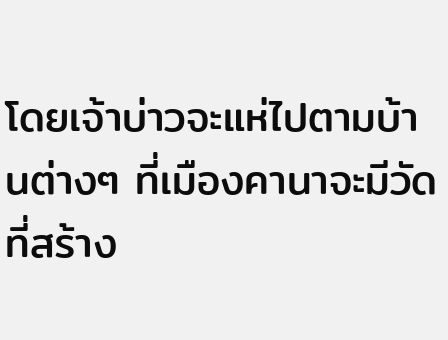โดยเจ้าบ่าวจะแห่ไปตามบ้านต่างๆ ที่เมืองคานาจะมีวัดที่สร้าง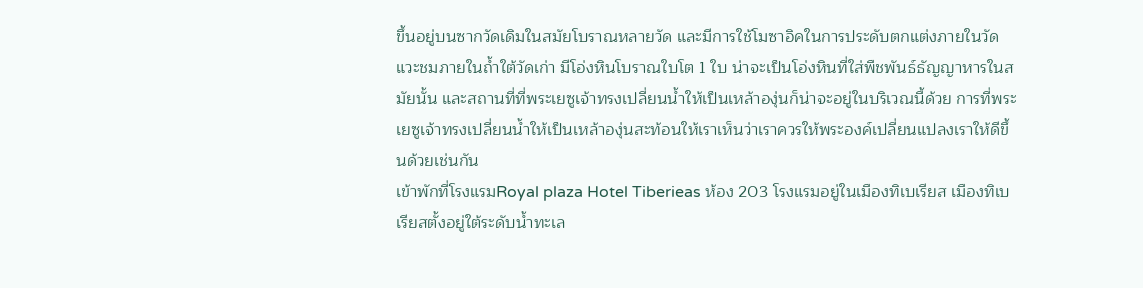ขึ้นอยู่บนซากวัดเดิมในสมัยโบราณหลายวัด และมีการใช้โมซาอิคในการประดับตกแต่งภายในวัด แวะชมภายในถ้ำใต้วัดเก่า มีโอ่งหินโบราณใบโต 1 ใบ น่าจะเป็นโอ่งหินที่ใส่พืชพันธ์ธัญญาหารในสมัยนั้น และสถานที่ที่พระเยซูเจ้าทรงเปลี่ยนน้ำให้เป็นเหล้าองุ่นก็น่าจะอยู่ในบริเวณนี้ด้วย การที่พระเยซูเจ้าทรงเปลี่ยนน้ำให้เป็นเหล้าองุ่นสะท้อนให้เราเห็นว่าเราควรให้พระองค์เปลี่ยนแปลงเราให้ดีขึ้นด้วยเช่นกัน
เข้าพักที่โรงแรมRoyal plaza Hotel Tiberieas ห้อง 203 โรงแรมอยู่ในเมืองทิเบเรียส เมืองทิเบเรียสตั้งอยู่ใต้ระดับน้ำทะเล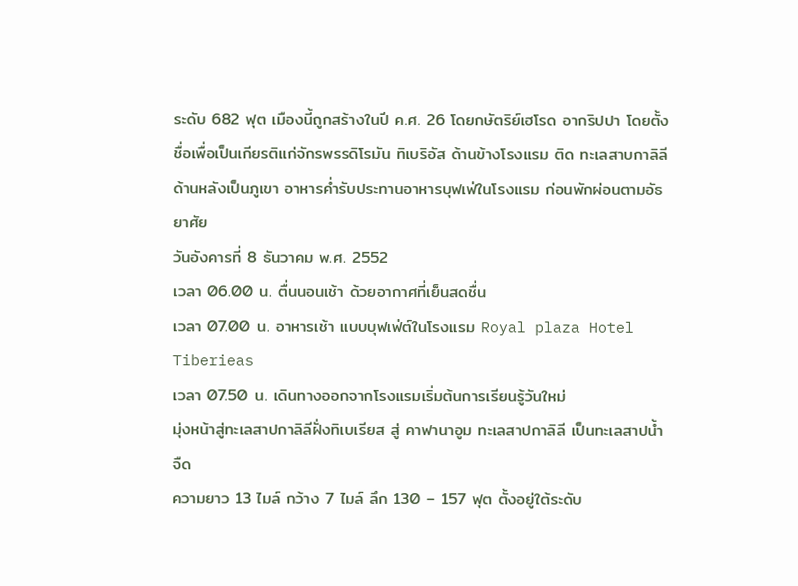ระดับ 682 ฟุต เมืองนี้ถูกสร้างในปี ค.ศ. 26 โดยกษัตริย์เฮโรด อากริปปา โดยตั้งชื่อเพื่อเป็นเกียรติแก่จักรพรรดิโรมัน ทิเบริอัส ด้านข้างโรงแรม ติด ทะเลสาบกาลิลี ด้านหลังเป็นภูเขา อาหารค่ำรับประทานอาหารบุฟเฟ่ในโรงแรม ก่อนพักผ่อนตามอัธยาศัย
วันอังคารที่ 8 ธันวาคม พ.ศ. 2552
เวลา 06.00 น. ตื่นนอนเช้า ด้วยอากาศที่เย็นสดชื่น
เวลา 07.00 น. อาหารเช้า แบบบุฟเฟ่ต์ในโรงแรม Royal plaza Hotel Tiberieas
เวลา 07.50 น. เดินทางออกจากโรงแรมเริ่มต้นการเรียนรู้วันใหม่
มุ่งหน้าสู่ทะเลสาปกาลิลีฝั่งทิเบเรียส สู่ คาฟานาอูม ทะเลสาปกาลิลี เป็นทะเลสาปน้ำจืด
ความยาว 13 ไมล์ กว้าง 7 ไมล์ ลึก 130 – 157 ฟุต ตั้งอยู่ใต้ระดับ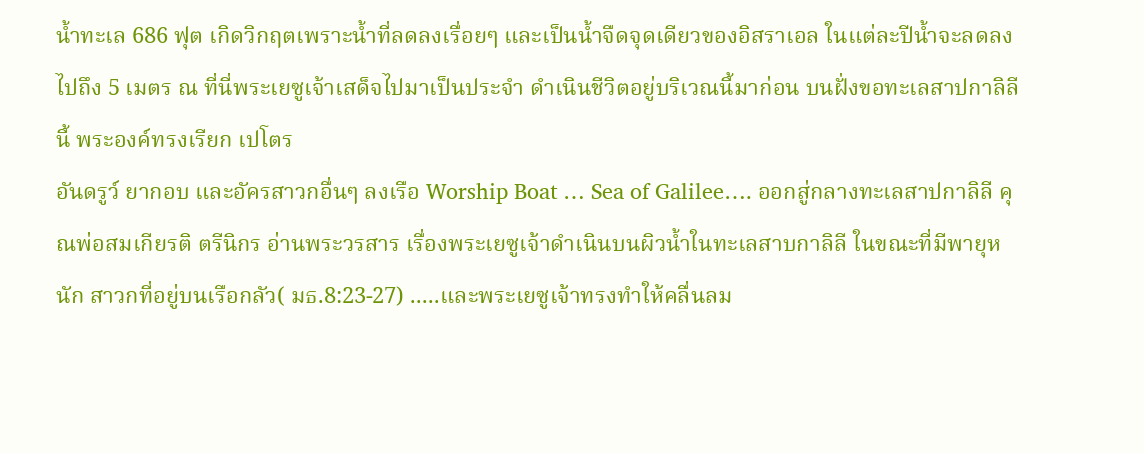น้ำทะเล 686 ฟุต เกิดวิกฤตเพราะน้ำที่ลดลงเรื่อยๆ และเป็นน้ำจืดจุดเดียวของอิสราเอล ในแต่ละปีน้ำจะลดลงไปถึง 5 เมตร ณ ที่นี่พระเยซูเจ้าเสด็จไปมาเป็นประจำ ดำเนินชีวิตอยู่บริเวณนี้มาก่อน บนฝั่งขอทะเลสาปกาลิลีนี้ พระองค์ทรงเรียก เปโตร
อันดรูว์ ยากอบ และอัครสาวกอื่นๆ ลงเรือ Worship Boat … Sea of Galilee…. ออกสู่กลางทะเลสาปกาลิลี คุณพ่อสมเกียรติ ตรีนิกร อ่านพระวรสาร เรื่องพระเยซูเจ้าดำเนินบนผิวน้ำในทะเลสาบกาลิลี ในขณะที่มีพายุหนัก สาวกที่อยู่บนเรือกลัว( มธ.8:23-27) .....และพระเยซูเจ้าทรงทำให้คลื่นลม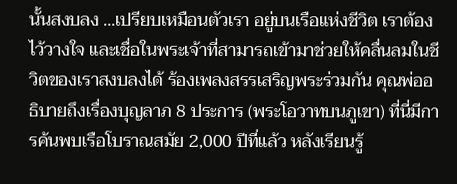นั้นสงบลง ...เปรียบเหมือนตัวเรา อยู่บนเรือแห่งชีวิต เราต้องไว้วางใจ และเชื่อในพระเจ้าที่สามารถเข้ามาช่วยให้คลื่นลมในชีวิตของเราสงบลงได้ ร้องเพลงสรรเสริญพระร่วมกัน คุณพ่ออธิบายถึงเรื่องบุญลาภ 8 ประการ (พระโอวาทบนภูเขา) ที่นี่มีการค้นพบเรือโบราณสมัย 2,000 ปีที่แล้ว หลังเรียนรู้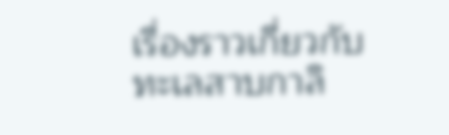เรื่องราวเกี่ยวกับทะเลสาบกาลิ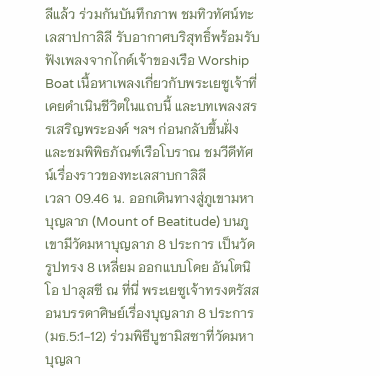ลีแล้ว ร่วมกันบันทึกภาพ ชมทิวทัศน์ทะเลสาปกาลิลี รับอากาศบริสุทธิ์พร้อมรับฟังเพลงจากไกด์เจ้าของเรือ Worship Boat เนื้อหาเพลงเกี่ยวกับพระเยซูเจ้าที่เคยดำเนินชีวิตในแถบนี้ และบทเพลงสรรเสริญพระองค์ ฯลฯ ก่อนกลับขึ้นฝั่ง และชมพิพิธภัณฑ์เรือโบราณ ชมวีดีทัศน์เรื่องราวของทะเลสาบกาลิลี
เวลา 09.46 น. ออกเดินทางสู่ภูเขามหาบุญลาภ (Mount of Beatitude) บนภูเขามีวัดมหาบุญลาภ 8 ประการ เป็นวัดรูปทรง 8 เหลี่ยม ออกแบบโดย อันโตนิโอ ปาลุสซี ณ ที่นี่ พระเยซูเจ้าทรงตรัสสอนบรรดาศิษย์เรื่องบุญลาภ 8 ประการ(มธ.5:1-12) ร่วมพิธีบูชามิสซาที่วัดมหาบุญลา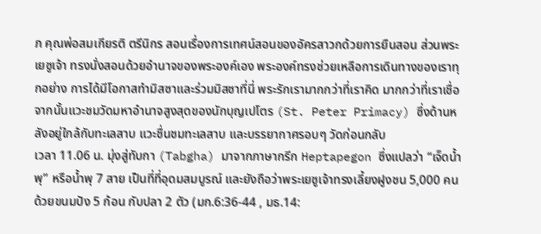ภ คุณพ่อสมเกียรติ ตรีนิกร สอนเรื่องการเทศน์สอนของอัครสาวกด้วยการยืนสอน ส่วนพระเยซูเจ้า ทรงนั่งสอนด้วยอำนาจของพระองค์เอง พระองค์ทรงช่วยเหลือการเดินทางของเราทุกอย่าง การได้มีโอกาสทำมิสซาและร่วมมิสซาที่นี่ พระรักเรามากกว่าที่เราคิด มากกว่าที่เราเชื่อ จากนั้นแวะชมวัดมหาอำนาจสูงสุดของนักบุญเปโตร (St. Peter Primacy) ซึ่งด้านหลังอยู่ใกล้กับทะเลสาบ แวะชื่นชมทะเลสาบ และบรรยากาศรอบๆ วัดก่อนกลับ
เวลา 11.06 น. มุ่งสู่ทับกา (Tabgha) มาจากภาษากรีก Heptapegon ซึ่งแปลว่า “เจ็ดน้ำพุ” หรือน้ำพุ 7 สาย เป็นที่ที่อุดมสมบูรณ์ และยังถือว่าพระเยซูเจ้าทรงเลี้ยงฝูงชน 5,000 คน ด้วยขนมปัง 5 ก้อน กับปลา 2 ตัว (มก.6:36-44 , มธ.14: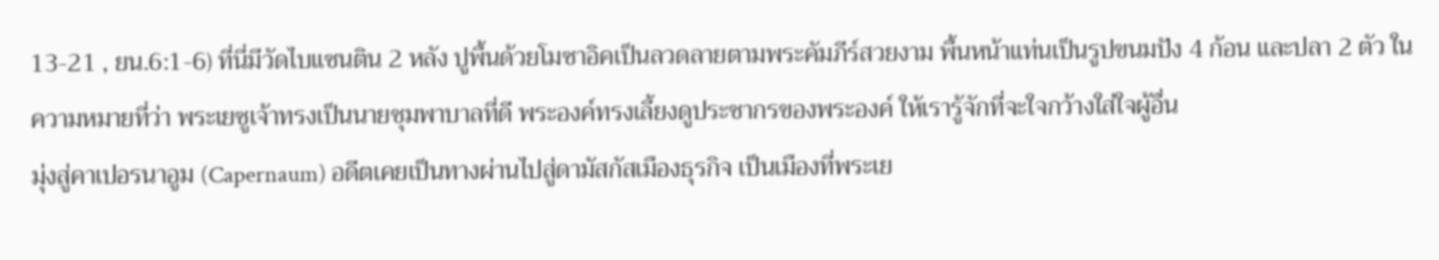13-21 , ยน.6:1-6) ที่นี่มีวัดไบแซนติน 2 หลัง ปูพื้นด้วยโมซาอิคเป็นลวดลายตามพระคัมภีร์สวยงาม พื้นหน้าแท่นเป็นรูปขนมปัง 4 ก้อน และปลา 2 ตัว ในความหมายที่ว่า พระเยซูเจ้าทรงเป็นนายชุมพาบาลที่ดี พระองค์ทรงเลี้ยงดูประชากรของพระองค์ ให้เรารู้จักที่จะใจกว้างใส่ใจผู้อื่น
มุ่งสู่คาเปอรนาอูม (Capernaum) อดีตเคยเป็นทางผ่านไปสู่ดามัสกัสเมืองธุรกิจ เป็นเมืองที่พระเย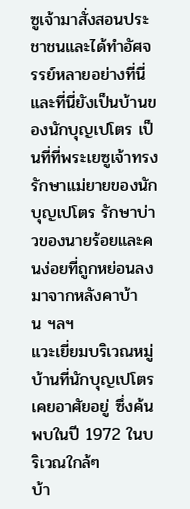ซูเจ้ามาสั่งสอนประชาชนและได้ทำอัศจรรย์หลายอย่างที่นี่ และที่นี่ยังเป็นบ้านของนักบุญเปโตร เป็นที่ที่พระเยซูเจ้าทรงรักษาแม่ยายของนักบุญเปโตร รักษาบ่าวของนายร้อยและคนง่อยที่ถูกหย่อนลงมาจากหลังคาบ้าน ฯลฯ
แวะเยี่ยมบริเวณหมู่บ้านที่นักบุญเปโตรเคยอาศัยอยู่ ซึ่งค้นพบในปี 1972 ในบริเวณใกล้ๆ
บ้า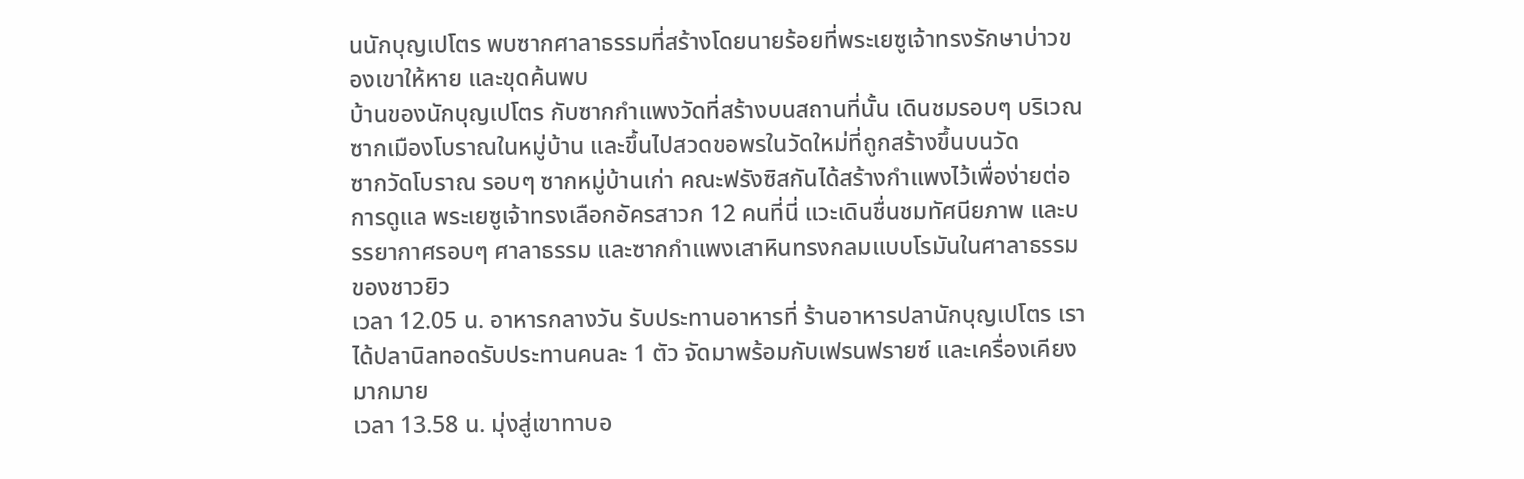นนักบุญเปโตร พบซากศาลาธรรมที่สร้างโดยนายร้อยที่พระเยซูเจ้าทรงรักษาบ่าวของเขาให้หาย และขุดค้นพบ
บ้านของนักบุญเปโตร กับซากกำแพงวัดที่สร้างบนสถานที่นั้น เดินชมรอบๆ บริเวณ
ซากเมืองโบราณในหมู่บ้าน และขึ้นไปสวดขอพรในวัดใหม่ที่ถูกสร้างขึ้นบนวัด
ซากวัดโบราณ รอบๆ ซากหมู่บ้านเก่า คณะฟรังซิสกันได้สร้างกำแพงไว้เพื่อง่ายต่อการดูแล พระเยซูเจ้าทรงเลือกอัครสาวก 12 คนที่นี่ แวะเดินชื่นชมทัศนียภาพ และบรรยากาศรอบๆ ศาลาธรรม และซากกำแพงเสาหินทรงกลมแบบโรมันในศาลาธรรมของชาวยิว
เวลา 12.05 น. อาหารกลางวัน รับประทานอาหารที่ ร้านอาหารปลานักบุญเปโตร เราได้ปลานิลทอดรับประทานคนละ 1 ตัว จัดมาพร้อมกับเฟรนฟรายซ์ และเครื่องเคียงมากมาย
เวลา 13.58 น. มุ่งสู่เขาทาบอ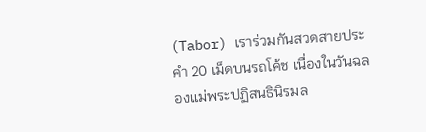(Tabor) เราร่วมกันสวดสายประคำ 20 เม็ดบนรถโค้ช เนื่องในวันฉลองแม่พระปฏิสนธินิรมล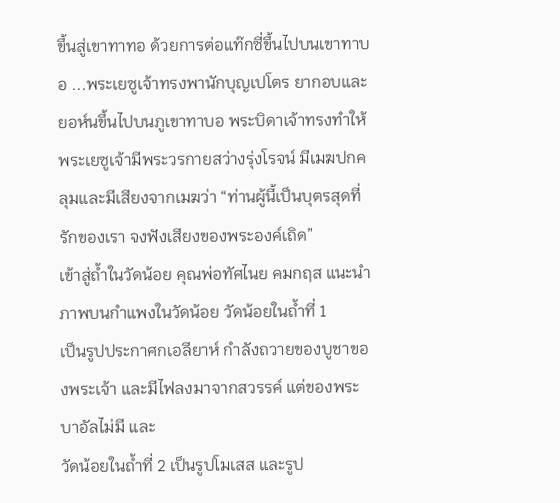ขึ้นสู่เขาทาทอ ด้วยการต่อแท๊กซี่ขึ้นไปบนเขาทาบอ ...พระเยซูเจ้าทรงพานักบุญเปโตร ยากอบและยอห์นขึ้นไปบนภูเขาทาบอ พระบิดาเจ้าทรงทำให้พระเยซูเจ้ามีพระวรกายสว่างรุ่งโรจน์ มีเมฆปกคลุมและมีเสียงจากเมฆว่า “ท่านผู้นี้เป็นบุตรสุดที่รักของเรา จงฟังเสียงของพระองค์เถิด”
เข้าสู่ถ้ำในวัดน้อย คุณพ่อทัศไนย คมกฤส แนะนำภาพบนกำแพงในวัดน้อย วัดน้อยในถ้ำที่ 1
เป็นรูปประกาศกเอลียาห์ กำลังถวายของบูชาของพระเจ้า และมีไฟลงมาจากสวรรค์ แต่ของพระบาอัลไม่มี และ
วัดน้อยในถ้ำที่ 2 เป็นรูปโมเสส และรูป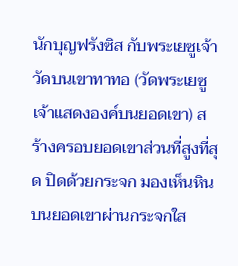นักบุญฟรังซิส กับพระเยซูเจ้า
วัดบนเขาทาทอ (วัดพระเยซูเจ้าแสดงองค์บนยอดเขา) สร้างครอบยอดเขาส่วนที่สูงที่สุด ปิดด้วยกระจก มองเห็นหินบนยอดเขาผ่านกระจกใส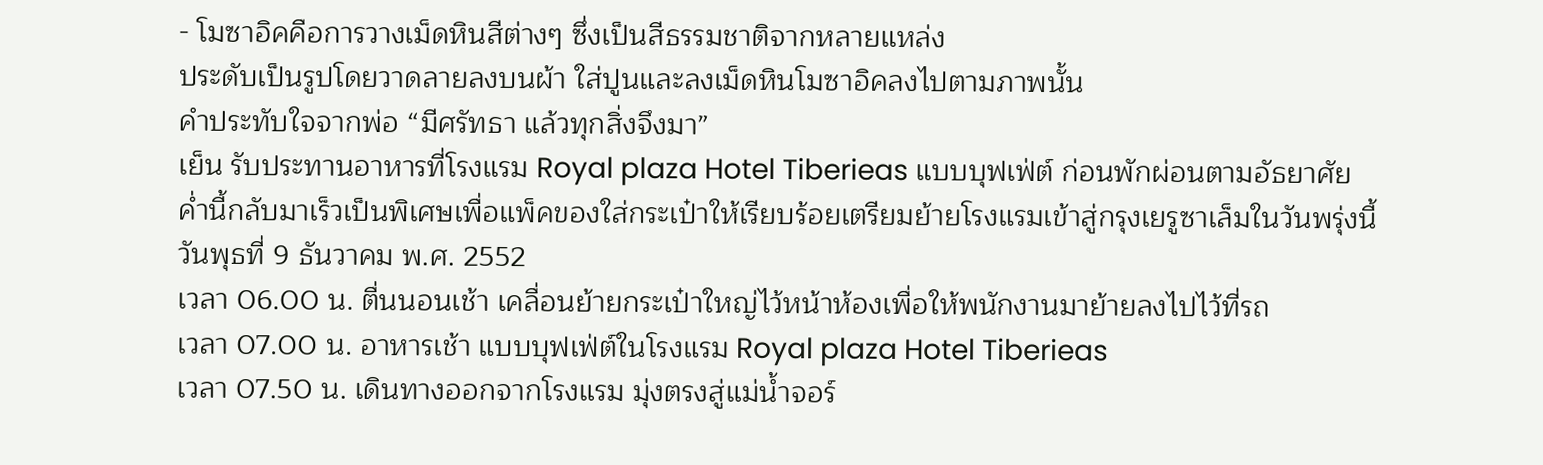- โมซาอิคคือการวางเม็ดหินสีต่างๆ ซึ่งเป็นสีธรรมชาติจากหลายแหล่ง
ประดับเป็นรูปโดยวาดลายลงบนผ้า ใส่ปูนและลงเม็ดหินโมซาอิคลงไปตามภาพนั้น
คำประทับใจจากพ่อ “มีศรัทธา แล้วทุกสิ่งจึงมา”
เย็น รับประทานอาหารที่โรงแรม Royal plaza Hotel Tiberieas แบบบุฟเฟ่ต์ ก่อนพักผ่อนตามอัธยาศัย
ค่ำนี้กลับมาเร็วเป็นพิเศษเพื่อแพ็คของใส่กระเป๋าให้เรียบร้อยเตรียมย้ายโรงแรมเข้าสู่กรุงเยรูซาเล็มในวันพรุ่งนี้
วันพุธที่ 9 ธันวาคม พ.ศ. 2552
เวลา 06.00 น. ตื่นนอนเช้า เคลื่อนย้ายกระเป๋าใหญ่ไว้หน้าห้องเพื่อให้พนักงานมาย้ายลงไปไว้ที่รถ
เวลา 07.00 น. อาหารเช้า แบบบุฟเฟ่ต์ในโรงแรม Royal plaza Hotel Tiberieas
เวลา 07.50 น. เดินทางออกจากโรงแรม มุ่งตรงสู่แม่น้ำจอร์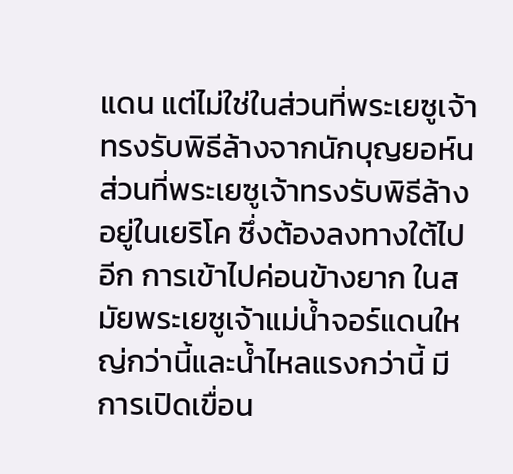แดน แต่ไม่ใช่ในส่วนที่พระเยซูเจ้าทรงรับพิธีล้างจากนักบุญยอห์น ส่วนที่พระเยซูเจ้าทรงรับพิธีล้างอยู่ในเยริโค ซึ่งต้องลงทางใต้ไปอีก การเข้าไปค่อนข้างยาก ในสมัยพระเยซูเจ้าแม่น้ำจอร์แดนใหญ่กว่านี้และน้ำไหลแรงกว่านี้ มีการเปิดเขื่อน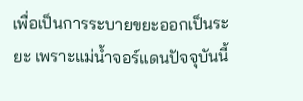เพื่อเป็นการระบายขยะออกเป็นระยะ เพราะแม่น้ำจอร์แดนปัจจุบันนี้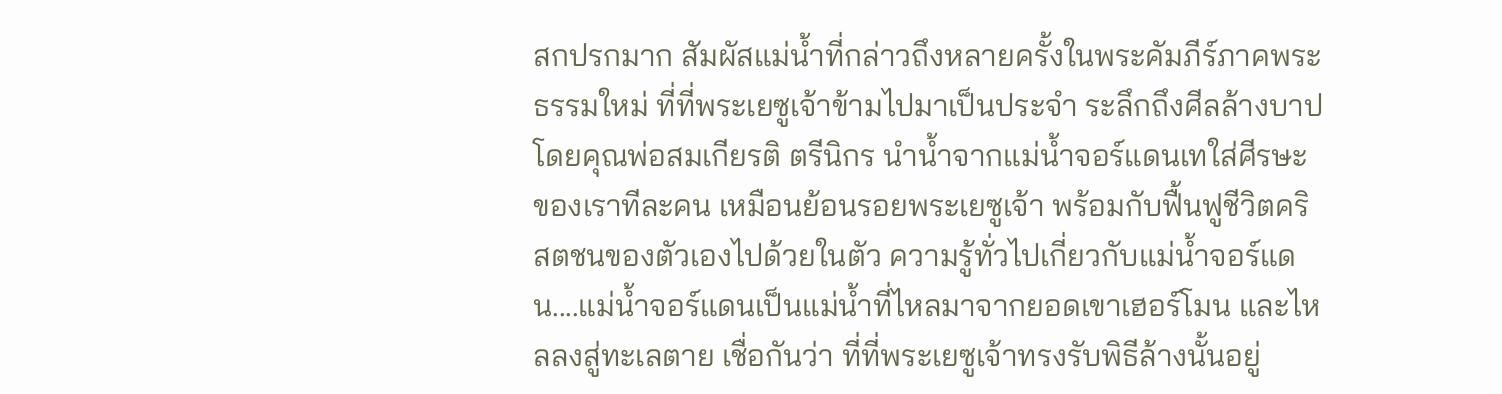สกปรกมาก สัมผัสแม่น้ำที่กล่าวถึงหลายครั้งในพระคัมภีร์ภาคพระธรรมใหม่ ที่ที่พระเยซูเจ้าข้ามไปมาเป็นประจำ ระลึกถึงศีลล้างบาป โดยคุณพ่อสมเกียรติ ตรีนิกร นำน้ำจากแม่น้ำจอร์แดนเทใส่ศีรษะของเราทีละคน เหมือนย้อนรอยพระเยซูเจ้า พร้อมกับฟื้นฟูชีวิตคริสตชนของตัวเองไปด้วยในตัว ความรู้ทั่วไปเกี่ยวกับแม่น้ำจอร์แดน....แม่น้ำจอร์แดนเป็นแม่น้ำที่ไหลมาจากยอดเขาเฮอร์โมน และไหลลงสู่ทะเลตาย เชื่อกันว่า ที่ที่พระเยซูเจ้าทรงรับพิธีล้างนั้นอยู่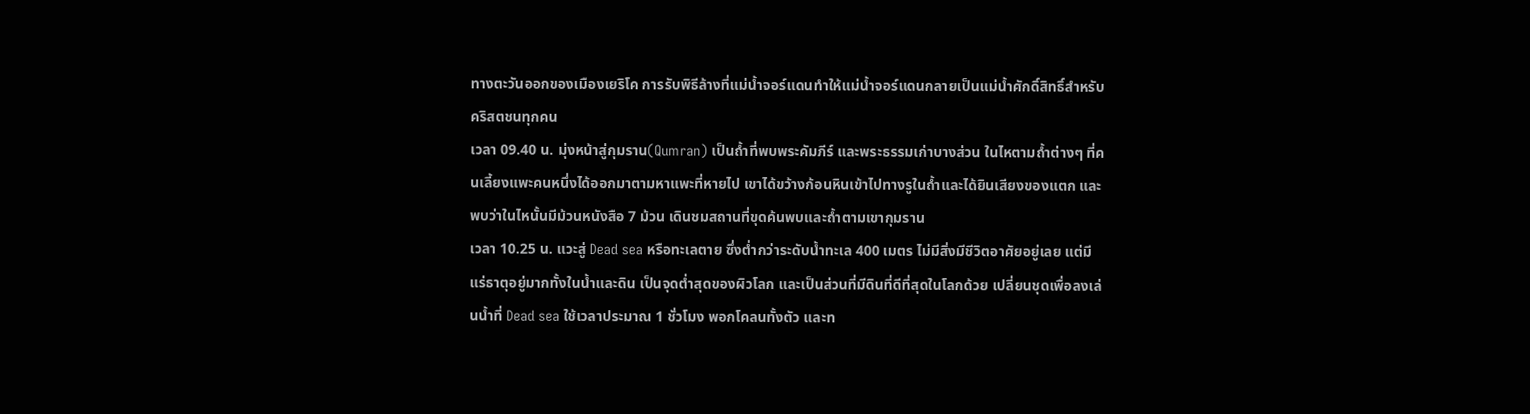ทางตะวันออกของเมืองเยริโค การรับพิธีล้างที่แม่น้ำจอร์แดนทำให้แม่น้ำจอร์แดนกลายเป็นแม่น้ำศักดิ์สิทธิ์สำหรับคริสตชนทุกคน
เวลา 09.40 น. มุ่งหน้าสู่กุมราน(Qumran) เป็นถ้ำที่พบพระคัมภีร์ และพระธรรมเก่าบางส่วน ในไหตามถ้ำต่างๆ ที่คนเลี้ยงแพะคนหนึ่งได้ออกมาตามหาแพะที่หายไป เขาได้ขว้างก้อนหินเข้าไปทางรูในถ้ำและได้ยินเสียงของแตก และพบว่าในไหนั้นมีม้วนหนังสือ 7 ม้วน เดินชมสถานที่ขุดค้นพบและถ้ำตามเขากุมราน
เวลา 10.25 น. แวะสู่ Dead sea หรือทะเลตาย ซึ่งต่ำกว่าระดับน้ำทะเล 400 เมตร ไม่มีสิ่งมีชีวิตอาศัยอยู่เลย แต่มีแร่ธาตุอยู่มากทั้งในน้ำและดิน เป็นจุดต่ำสุดของผิวโลก และเป็นส่วนที่มีดินที่ดีที่สุดในโลกด้วย เปลี่ยนชุดเพื่อลงเล่นน้ำที่ Dead sea ใช้เวลาประมาณ 1 ชั่วโมง พอกโคลนทั้งตัว และท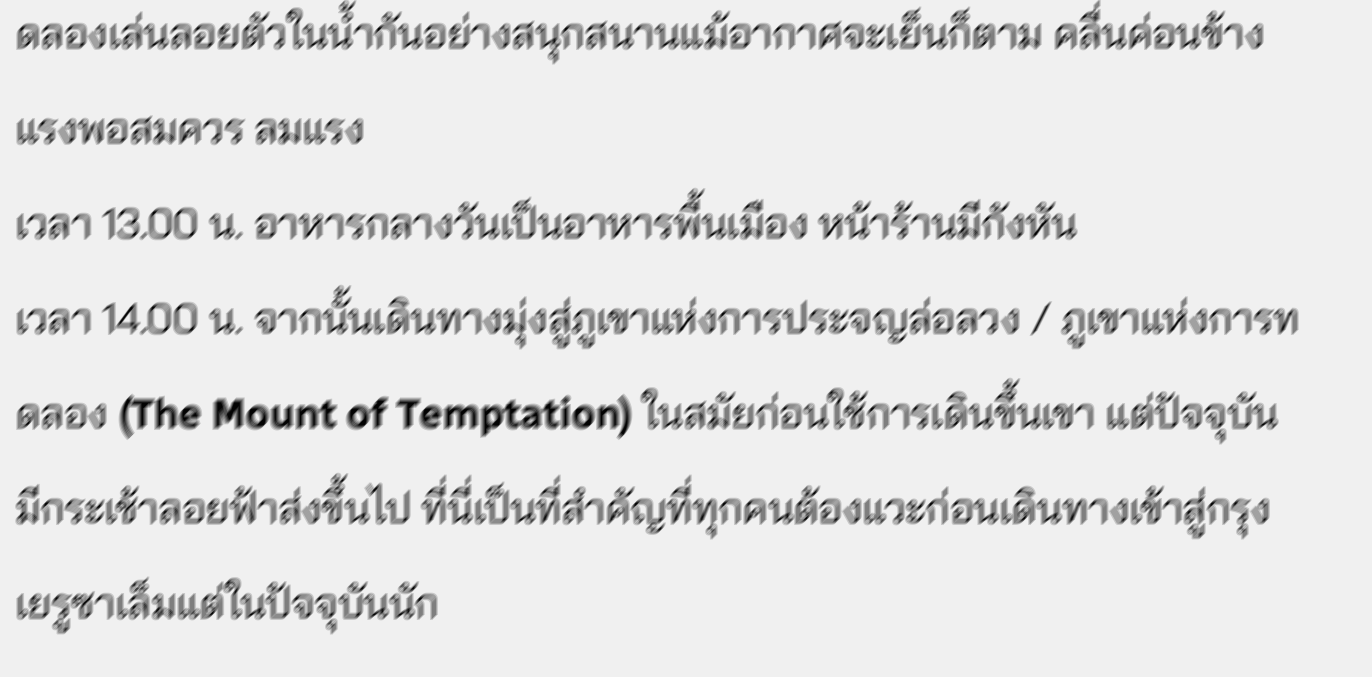ดลองเล่นลอยตัวในน้ำกันอย่างสนุกสนานแม้อากาศจะเย็นก็ตาม คลื่นค่อนข้างแรงพอสมควร ลมแรง
เวลา 13.00 น. อาหารกลางวันเป็นอาหารพื้นเมือง หน้าร้านมีกังหัน
เวลา 14.00 น. จากนั้นเดินทางมุ่งสู่ภูเขาแห่งการประจญล่อลวง / ภูเขาแห่งการทดลอง (The Mount of Temptation) ในสมัยก่อนใช้การเดินขึ้นเขา แต่ปัจจุบันมีกระเช้าลอยฟ้าส่งขึ้นไป ที่นี่เป็นที่สำคัญที่ทุกคนต้องแวะก่อนเดินทางเข้าสู่กรุงเยรูซาเล็มแต่ในปัจจุบันนัก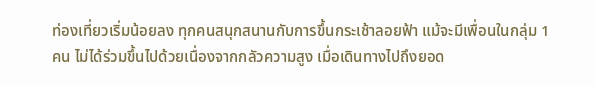ท่องเที่ยวเริ่มน้อยลง ทุกคนสนุกสนานกับการขึ้นกระเช้าลอยฟ้า แม้จะมีเพื่อนในกลุ่ม 1 คน ไม่ได้ร่วมขึ้นไปด้วยเนื่องจากกลัวความสูง เมื่อเดินทางไปถึงยอด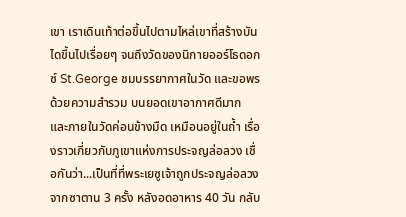เขา เราเดินเท้าต่อขึ้นไปตามไหล่เขาที่สร้างบันไดขึ้นไปเรื่อยๆ จนถึงวัดของนิกายออร์โธดอกซ์ St.George ชมบรรยากาศในวัด และขอพรด้วยความสำรวม บนยอดเขาอากาศดีมาก และภายในวัดค่อนข้างมืด เหมือนอยู่ในถ้ำ เรื่องราวเกี่ยวกับภูเขาแห่งการประจญล่อลวง เชื่อกันว่า...เป็นที่ที่พระเยซูเจ้าถูกประจญล่อลวงจากซาตาน 3 ครั้ง หลังอดอาหาร 40 วัน กลับ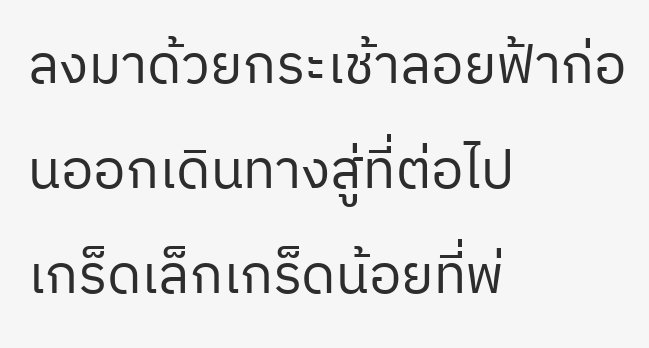ลงมาด้วยกระเช้าลอยฟ้าก่อนออกเดินทางสู่ที่ต่อไป
เกร็ดเล็กเกร็ดน้อยที่พ่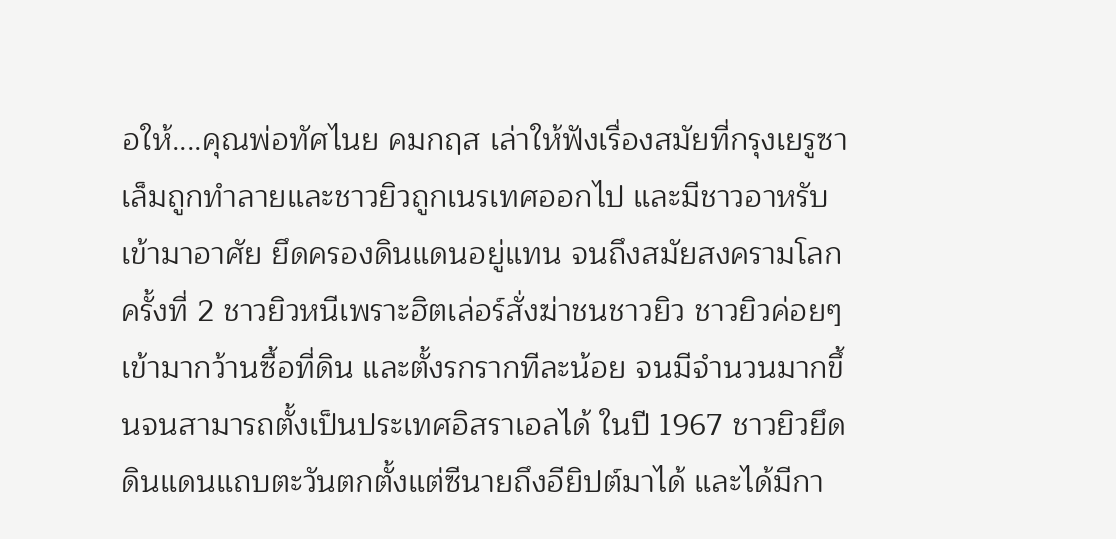อให้....คุณพ่อทัศไนย คมกฤส เล่าให้ฟังเรื่องสมัยที่กรุงเยรูซาเล็มถูกทำลายและชาวยิวถูกเนรเทศออกไป และมีชาวอาหรับเข้ามาอาศัย ยึดครองดินแดนอยู่แทน จนถึงสมัยสงครามโลกครั้งที่ 2 ชาวยิวหนีเพราะฮิตเล่อร์สั่งฆ่าชนชาวยิว ชาวยิวค่อยๆ เข้ามากว้านซื้อที่ดิน และตั้งรกรากทีละน้อย จนมีจำนวนมากขึ้นจนสามารถตั้งเป็นประเทศอิสราเอลได้ ในปี 1967 ชาวยิวยึดดินแดนแถบตะวันตกตั้งแต่ซีนายถึงอียิปต์มาได้ และได้มีกา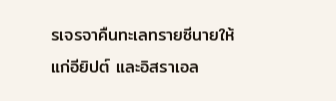รเจรจาคืนทะเลทรายซีนายให้แก่อียิปต์ และอิสราเอล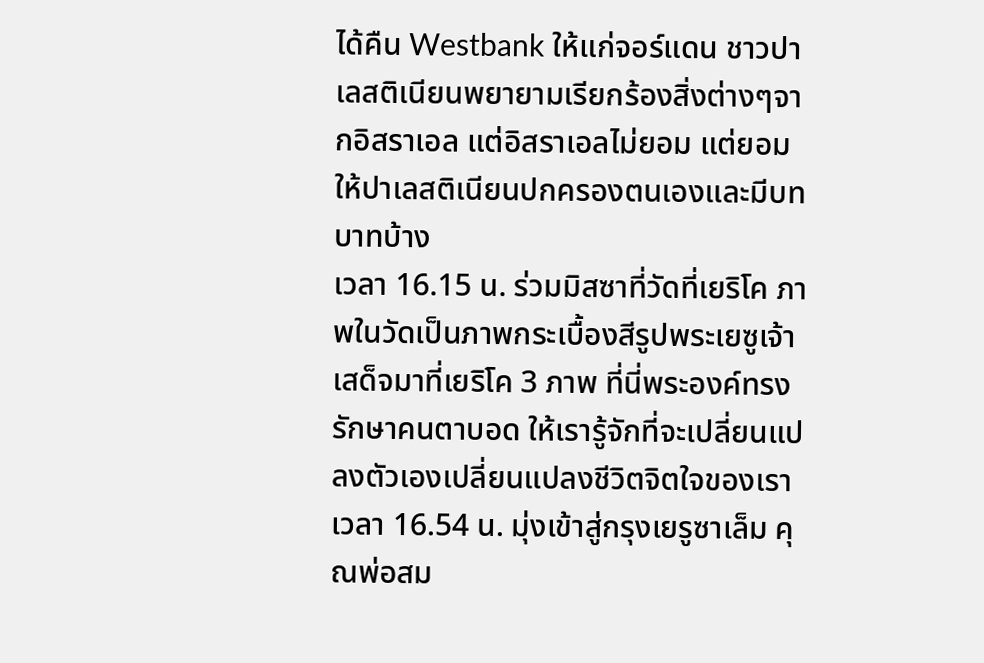ได้คืน Westbank ให้แก่จอร์แดน ชาวปาเลสติเนียนพยายามเรียกร้องสิ่งต่างๆจากอิสราเอล แต่อิสราเอลไม่ยอม แต่ยอมให้ปาเลสติเนียนปกครองตนเองและมีบทบาทบ้าง
เวลา 16.15 น. ร่วมมิสซาที่วัดที่เยริโค ภาพในวัดเป็นภาพกระเบื้องสีรูปพระเยซูเจ้าเสด็จมาที่เยริโค 3 ภาพ ที่นี่พระองค์ทรงรักษาคนตาบอด ให้เรารู้จักที่จะเปลี่ยนแปลงตัวเองเปลี่ยนแปลงชีวิตจิตใจของเรา
เวลา 16.54 น. มุ่งเข้าสู่กรุงเยรูซาเล็ม คุณพ่อสม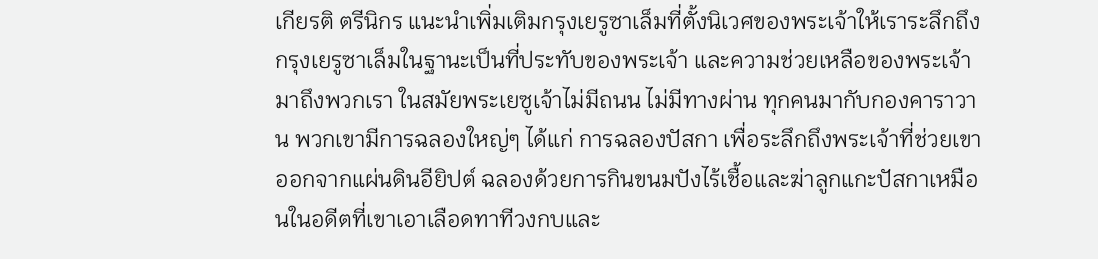เกียรติ ตรีนิกร แนะนำเพิ่มเติมกรุงเยรูซาเล็มที่ตั้งนิเวศของพระเจ้าให้เราระลึกถึงกรุงเยรูซาเล็มในฐานะเป็นที่ประทับของพระเจ้า และความช่วยเหลือของพระเจ้ามาถึงพวกเรา ในสมัยพระเยซูเจ้าไม่มีถนน ไม่มีทางผ่าน ทุกคนมากับกองคาราวาน พวกเขามีการฉลองใหญ่ๆ ได้แก่ การฉลองปัสกา เพื่อระลึกถึงพระเจ้าที่ช่วยเขาออกจากแผ่นดินอียิปต์ ฉลองด้วยการกินขนมปังไร้เชื้อและฆ่าลูกแกะปัสกาเหมือนในอดีตที่เขาเอาเลือดทาทีวงกบและ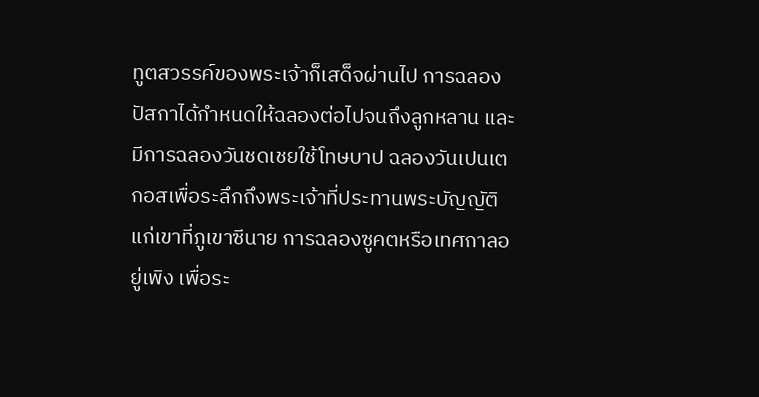ทูตสวรรค์ของพระเจ้าก็เสด็จผ่านไป การฉลองปัสกาได้กำหนดให้ฉลองต่อไปจนถึงลูกหลาน และมีการฉลองวันชดเชยใช้โทษบาป ฉลองวันเปนเตกอสเพื่อระลึกถึงพระเจ้าที่ประทานพระบัญญัติแก่เขาที่ภูเขาซีนาย การฉลองซูคตหรือเทศกาลอยู่เพิง เพื่อระ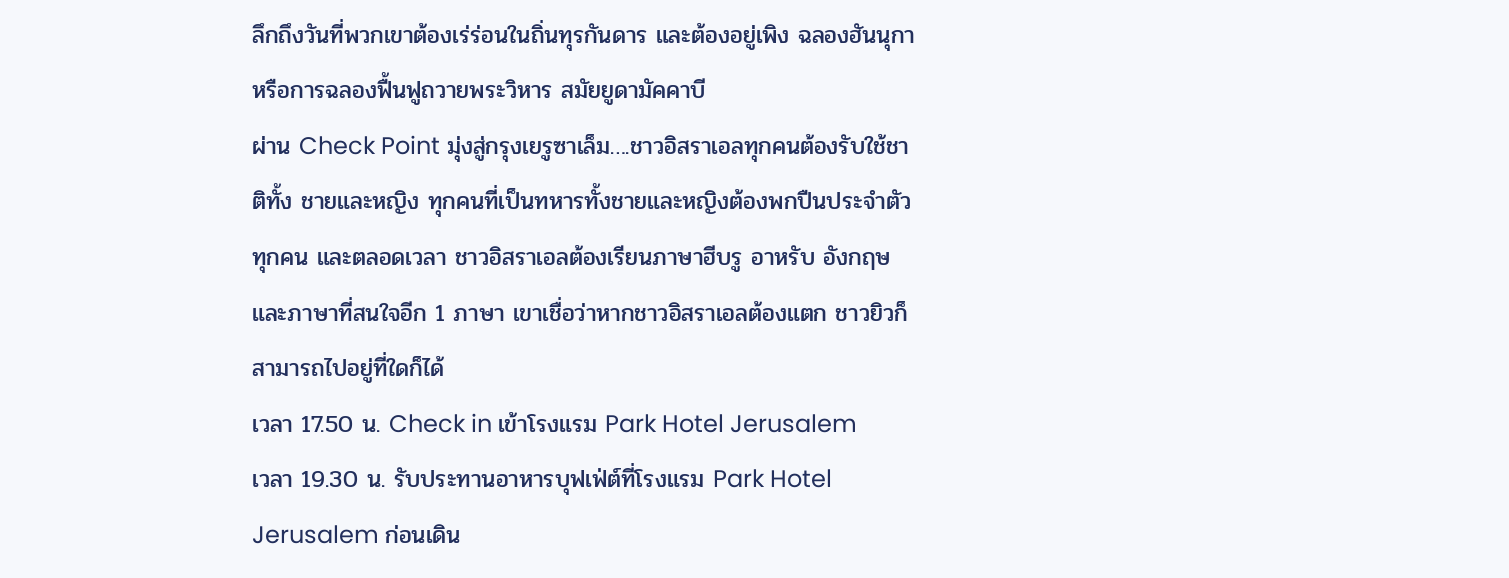ลึกถึงวันที่พวกเขาต้องเร่ร่อนในถิ่นทุรกันดาร และต้องอยู่เพิง ฉลองฮันนุกาหรือการฉลองฟื้นฟูถวายพระวิหาร สมัยยูดามัคคาบี
ผ่าน Check Point มุ่งสู่กรุงเยรูซาเล็ม….ชาวอิสราเอลทุกคนต้องรับใช้ชาติทั้ง ชายและหญิง ทุกคนที่เป็นทหารทั้งชายและหญิงต้องพกปืนประจำตัวทุกคน และตลอดเวลา ชาวอิสราเอลต้องเรียนภาษาฮีบรู อาหรับ อังกฤษ และภาษาที่สนใจอีก 1 ภาษา เขาเชื่อว่าหากชาวอิสราเอลต้องแตก ชาวยิวก็สามารถไปอยู่ที่ใดก็ได้
เวลา 17.50 น. Check in เข้าโรงแรม Park Hotel Jerusalem
เวลา 19.30 น. รับประทานอาหารบุฟเฟ่ต์ที่โรงแรม Park Hotel Jerusalem ก่อนเดิน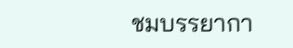ชมบรรยากา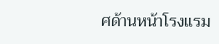ศด้านหน้าโรงแรม